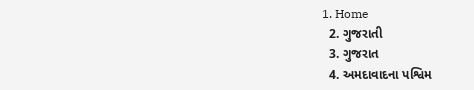1. Home
  2. ગુજરાતી
  3. ગુજરાત
  4. અમદાવાદના પશ્વિમ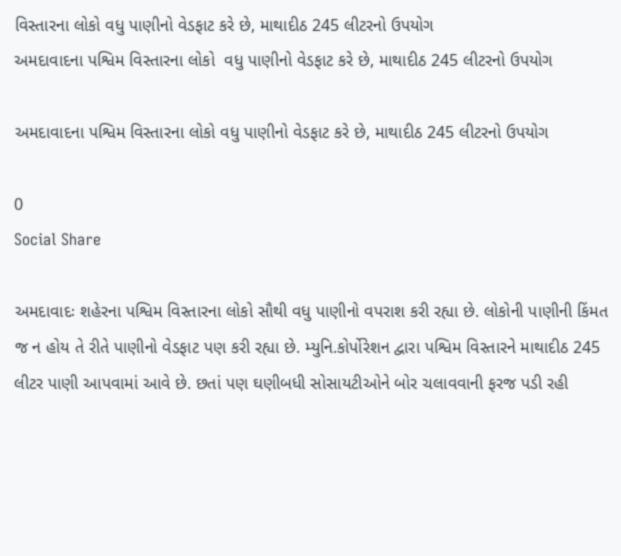વિસ્તારના લોકો વધુ પાણીનો વેડફાટ કરે છે, માથાદીઠ 245 લીટરનો ઉપયોગ
અમદાવાદના પશ્વિમ વિસ્તારના લોકો  વધુ પાણીનો વેડફાટ કરે છે, માથાદીઠ 245 લીટરનો ઉપયોગ

અમદાવાદના પશ્વિમ વિસ્તારના લોકો વધુ પાણીનો વેડફાટ કરે છે, માથાદીઠ 245 લીટરનો ઉપયોગ

0
Social Share

અમદાવાદઃ શહેરના પશ્વિમ વિસ્તારના લોકો સૌથી વધુ પાણીનો વપરાશ કરી રહ્યા છે. લોકોની પાણીની કિંમત જ ન હોય તે રીતે પાણીનો વેડફાટ પણ કરી રહ્યા છે. મ્યુનિ.કોર્પોરેશન દ્વારા પશ્વિમ વિસ્તારને માથાદીઠ 245 લીટર પાણી આપવામાં આવે છે. છતાં પણ ઘણીબધી સોસાયટીઓને બોર ચલાવવાની ફરજ પડી રહી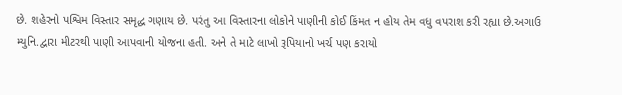છે. શહેરનો પશ્વિમ વિસ્તાર સમૃદ્ધ ગણાય છે. પરંતુ આ વિસ્તારના લોકોને પાણીની કોઈ કિંમત ન હોય તેમ વધુ વપરાશ કરી રહ્યા છે.અગાઉ મ્યુનિ.દ્વારા મીટરથી પાણી આપવાની યોજના હતી. અને તે માટે લાખો રૂપિયાનો ખર્ચ પણ કરાયો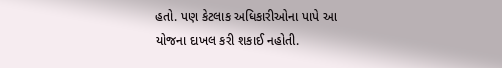હતો. પણ કેટલાક અધિકારીઓના પાપે આ યોજના દાખલ કરી શકાઈ નહોતી.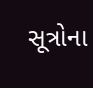સૂત્રોના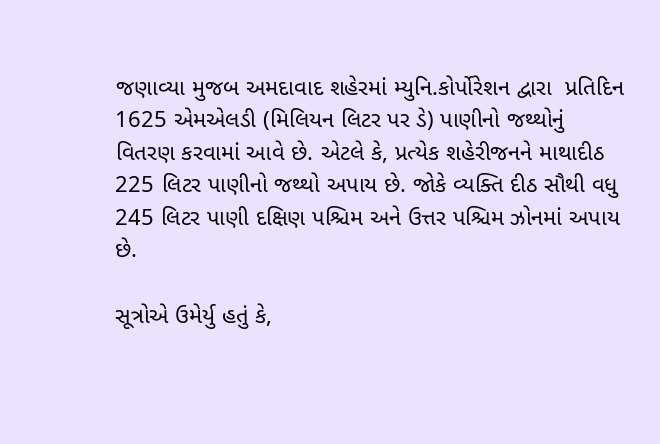જણાવ્યા મુજબ અમદાવાદ શહેરમાં મ્યુનિ.કોર્પોરેશન દ્વારા  પ્રતિદિન 1625 એમએલડી (મિલિયન લિટર પર ડે) પાણીનો જથ્થોનું વિતરણ કરવામાં આવે છે. એટલે કે, પ્રત્યેક શહેરીજનને માથાદીઠ 225 લિટર પાણીનો જથ્થો અપાય છે. જોકે વ્યક્તિ દીઠ સૌથી વધુ 245 લિટર પાણી દક્ષિણ પશ્ચિમ અને ઉત્તર પશ્ચિમ ઝોનમાં અપાય છે.

સૂત્રોએ ઉમેર્યુ હતું કે,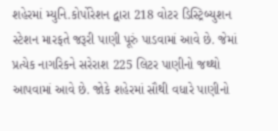શહેરમાં મ્યુનિ.કોર્પોરેશન દ્વારા 218 વોટર ડિસ્ટ્રિબ્યુશન સ્ટેશન મારફતે જરૂરી પાણી પૂરું પાડવામાં આવે છે. જેમાં પ્રત્યેક નાગરિકને સરેરાશ 225 લિટર પાણીનો જથ્થો આપવામાં આવે છે. જોકે શહેરમાં સૌથી વધારે પાણીનો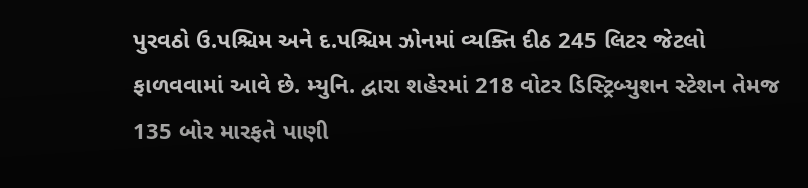પુરવઠો ઉ.પશ્ચિમ અને દ.પશ્ચિમ ઝોનમાં વ્યક્તિ દીઠ 245 લિટર જેટલો ફાળવવામાં આવે છે. મ્યુનિ. દ્વારા શહેરમાં 218 વોટર ડિસ્ટ્રિબ્યુશન સ્ટેશન તેમજ 135 બોર મારફતે પાણી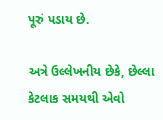પૂરું પડાય છે.

અત્રે ઉલ્લેખનીય છેકે, છેલ્લા કેટલાક સમયથી એવો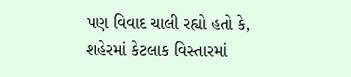પણ વિવાદ ચાલી રહ્યો હતો કે, શહેરમાં કેટલાક વિસ્તારમાં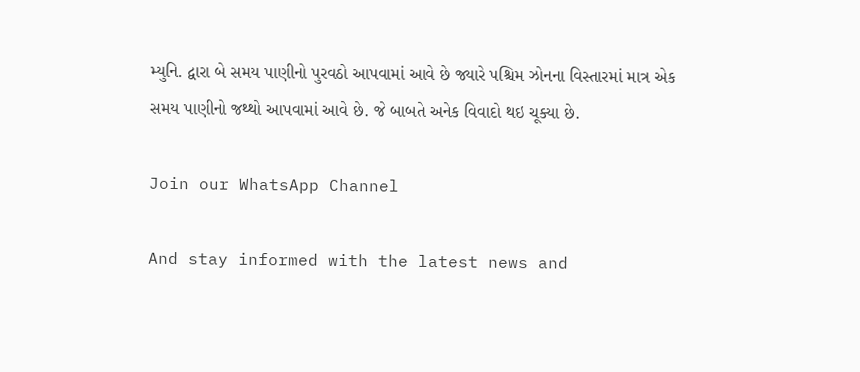મ્યુનિ. દ્વારા બે સમય પાણીનો પુરવઠો આપવામાં આવે છે જ્યારે પશ્ચિમ ઝોનના વિસ્તારમાં માત્ર એક સમય પાણીનો જથ્થો આપવામાં આ‌વે છે. જે બાબતે અનેક વિવાદો થઇ ચૂક્યા છે.

Join our WhatsApp Channel

And stay informed with the latest news and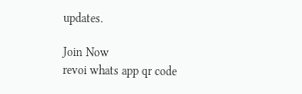updates.

Join Now
revoi whats app qr code